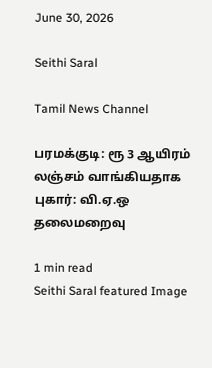June 30, 2026

Seithi Saral

Tamil News Channel

பரமக்குடி: ரூ 3 ஆயிரம் லஞ்சம் வாங்கியதாக புகார்: வி.ஏ.ஒ தலைமறைவு

1 min read
Seithi Saral featured Image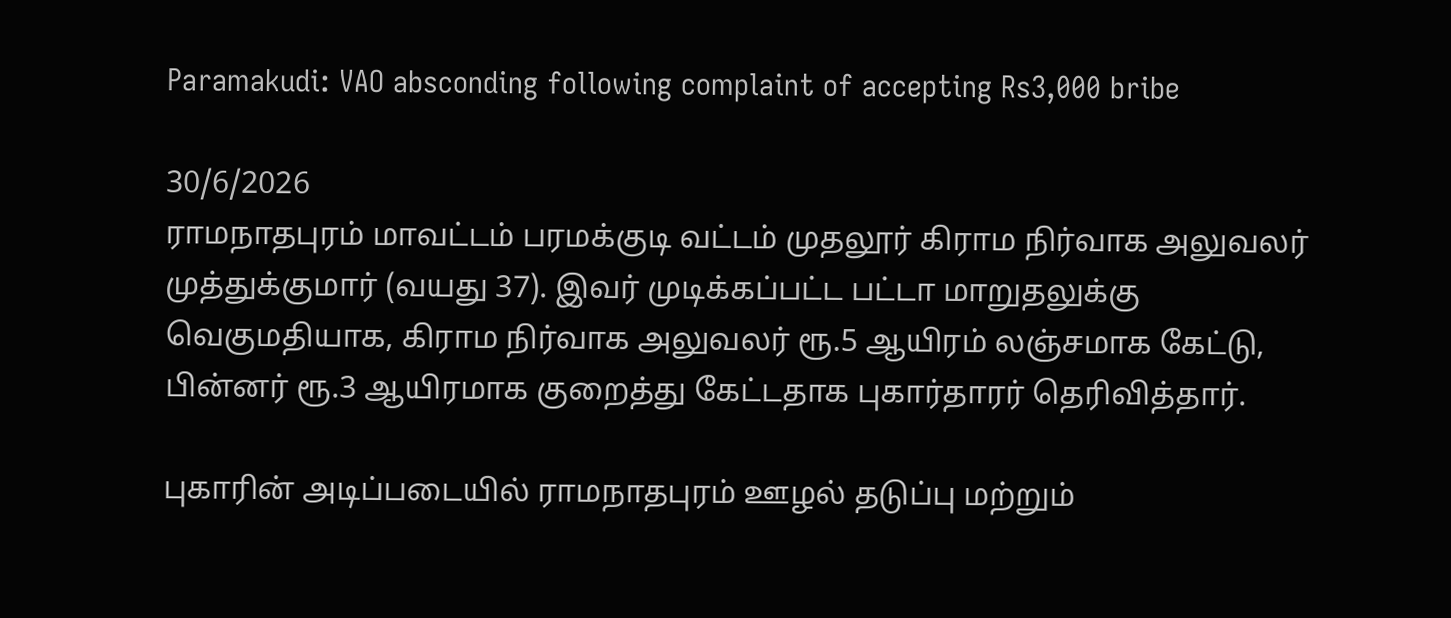Paramakudi: VAO absconding following complaint of accepting Rs3,000 bribe

30/6/2026
ராமநாதபுரம் மாவட்டம் பரமக்குடி வட்டம் முதலூர் கிராம நிர்வாக அலுவலர் முத்துக்குமார் (வயது 37). இவர் முடிக்கப்பட்ட பட்டா மாறுதலுக்கு வெகுமதியாக, கிராம நிர்வாக அலுவலர் ரூ.5 ஆயிரம் லஞ்சமாக கேட்டு, பின்னர் ரூ.3 ஆயிரமாக குறைத்து கேட்டதாக புகார்தாரர் தெரிவித்தார்.

புகாரின் அடிப்படையில் ராமநாதபுரம் ஊழல் தடுப்பு மற்றும்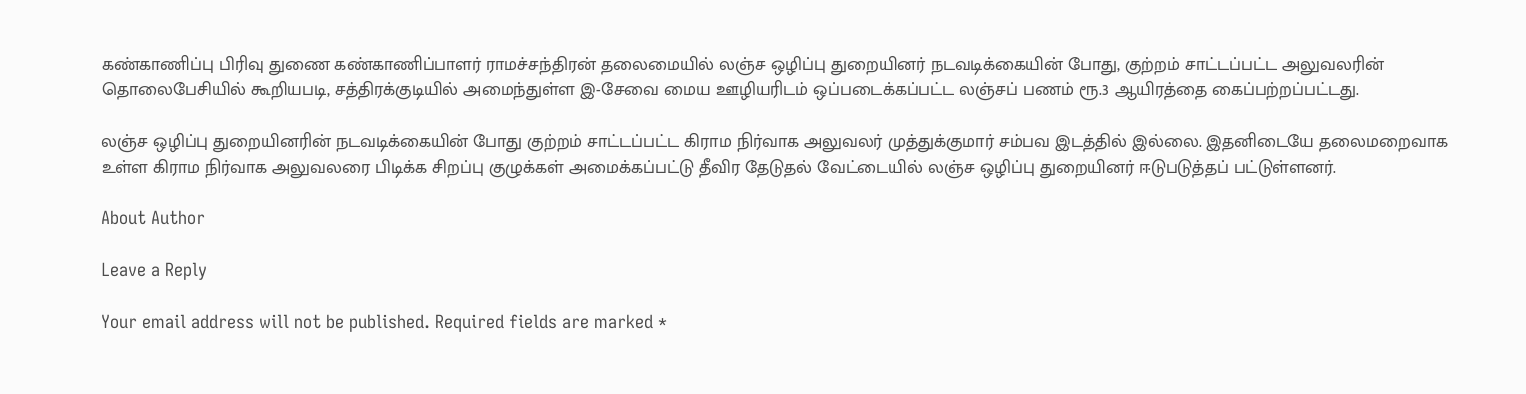கண்காணிப்பு பிரிவு துணை கண்காணிப்பாளர் ராமச்சந்திரன் தலைமையில் லஞ்ச ஒழிப்பு துறையினர் நடவடிக்கையின் போது, குற்றம் சாட்டப்பட்ட அலுவலரின் தொலைபேசியில் கூறியபடி, சத்திரக்குடியில் அமைந்துள்ள இ-சேவை மைய ஊழியரிடம் ஒப்படைக்கப்பட்ட லஞ்சப் பணம் ரூ.3 ஆயிரத்தை கைப்பற்றப்பட்டது.

லஞ்ச ஒழிப்பு துறையினரின் நடவடிக்கையின் போது குற்றம் சாட்டப்பட்ட கிராம நிர்வாக அலுவலர் முத்துக்குமார் சம்பவ இடத்தில் இல்லை. இதனிடையே தலைமறைவாக உள்ள கிராம நிர்வாக அலுவலரை பிடிக்க சிறப்பு குழுக்கள் அமைக்கப்பட்டு தீவிர தேடுதல் வேட்டையில் லஞ்ச ஒழிப்பு துறையினர் ஈடுபடுத்தப் பட்டுள்ளனர்.

About Author

Leave a Reply

Your email address will not be published. Required fields are marked *